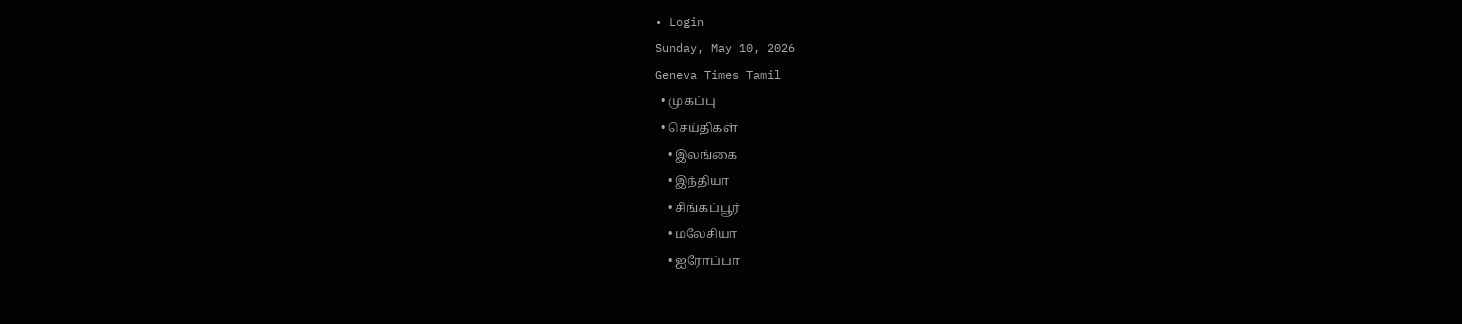• Login
Sunday, May 10, 2026
Geneva Times Tamil
  • முகப்பு
  • செய்திகள்
    • இலங்கை
    • இந்தியா
    • சிங்கப்பூர்
    • மலேசியா
    • ஐரோப்பா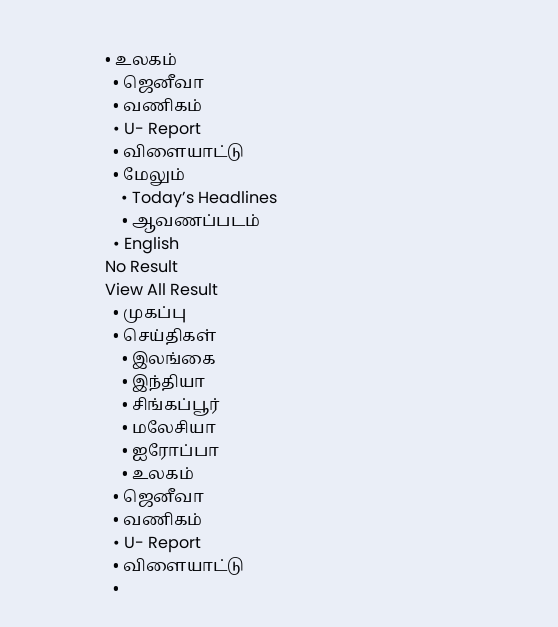• உலகம்
  • ஜெனீவா
  • வணிகம்
  • U- Report
  • விளையாட்டு
  • மேலும்
    • Today’s Headlines
    • ஆவணப்படம்
  • English
No Result
View All Result
  • முகப்பு
  • செய்திகள்
    • இலங்கை
    • இந்தியா
    • சிங்கப்பூர்
    • மலேசியா
    • ஐரோப்பா
    • உலகம்
  • ஜெனீவா
  • வணிகம்
  • U- Report
  • விளையாட்டு
  •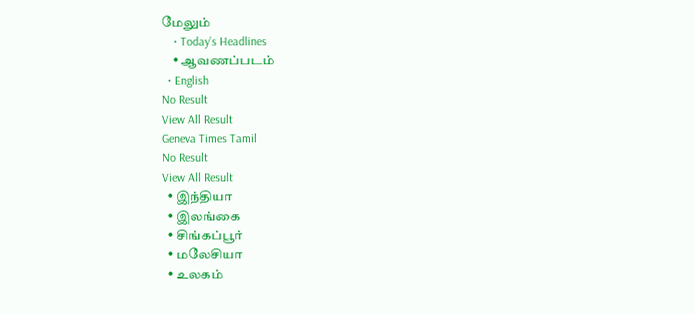மேலும்
    • Today’s Headlines
    • ஆவணப்படம்
  • English
No Result
View All Result
Geneva Times Tamil
No Result
View All Result
  • இந்தியா
  • இலங்கை
  • சிங்கப்பூர்
  • மலேசியா
  • உலகம்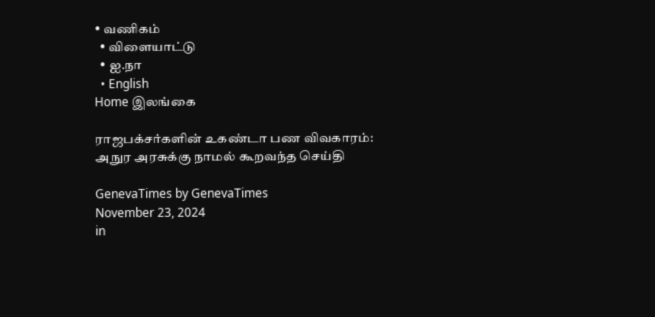• வணிகம்
  • விளையாட்டு
  • ஐ.நா
  • English
Home இலங்கை

ராஜபக்சர்களின் உகண்டா பண விவகாரம்: அநுர அரசுக்கு நாமல் கூறவந்த செய்தி

GenevaTimes by GenevaTimes
November 23, 2024
in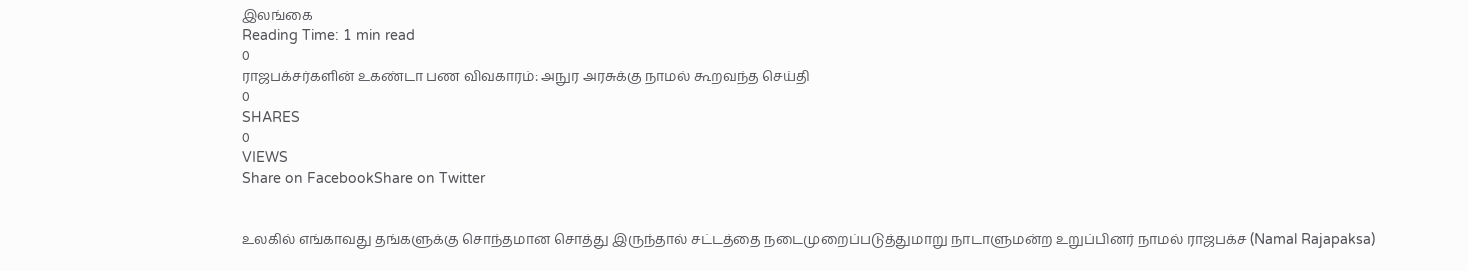இலங்கை
Reading Time: 1 min read
0
ராஜபக்சர்களின் உகண்டா பண விவகாரம்: அநுர அரசுக்கு நாமல் கூறவந்த செய்தி
0
SHARES
0
VIEWS
Share on FacebookShare on Twitter


உலகில் எங்காவது தங்களுக்கு சொந்தமான சொத்து இருந்தால் சட்டத்தை நடைமுறைப்படுத்துமாறு நாடாளுமன்ற உறுப்பினர் நாமல் ராஜபக்ச (Namal Rajapaksa)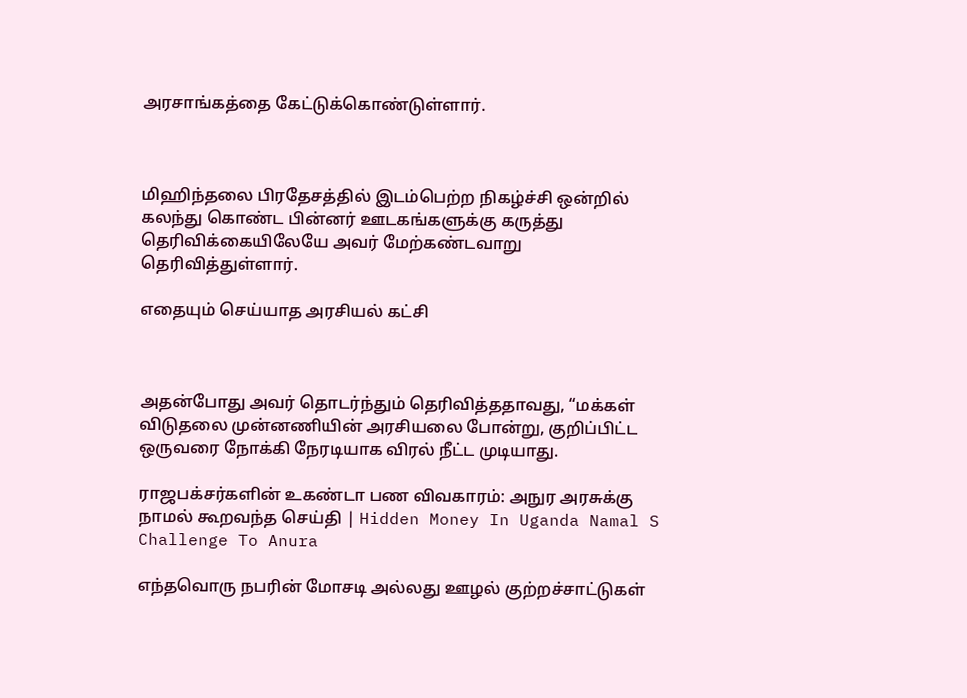அரசாங்கத்தை கேட்டுக்கொண்டுள்ளார்.



மிஹிந்தலை பிரதேசத்தில் இடம்பெற்ற நிகழ்ச்சி ஒன்றில் கலந்து கொண்ட பின்னர் ஊடகங்களுக்கு கருத்து தெரிவிக்கையிலேயே அவர் மேற்கண்டவாறு தெரிவித்துள்ளார்.

எதையும் செய்யாத அரசியல் கட்சி



அதன்போது அவர் தொடர்ந்தும் தெரிவித்ததாவது, “மக்கள் விடுதலை முன்னணியின் அரசியலை போன்று, குறிப்பிட்ட ஒருவரை நோக்கி நேரடியாக விரல் நீட்ட முடியாது.

ராஜபக்சர்களின் உகண்டா பண விவகாரம்: அநுர அரசுக்கு நாமல் கூறவந்த செய்தி | Hidden Money In Uganda Namal S Challenge To Anura

எந்தவொரு நபரின் மோசடி அல்லது ஊழல் குற்றச்சாட்டுகள்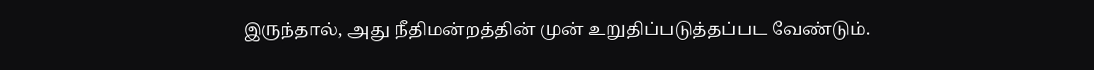இருந்தால், அது நீதிமன்றத்தின் முன் உறுதிப்படுத்தப்பட வேண்டும்.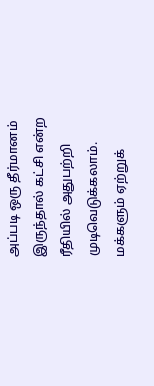அப்படி ஒரு தீர்மானம் இருந்தால் கட்சி என்ற ரீதியில் அதுபற்றி முடிவெடுக்கலாம். மக்களும் ஏற்றுக்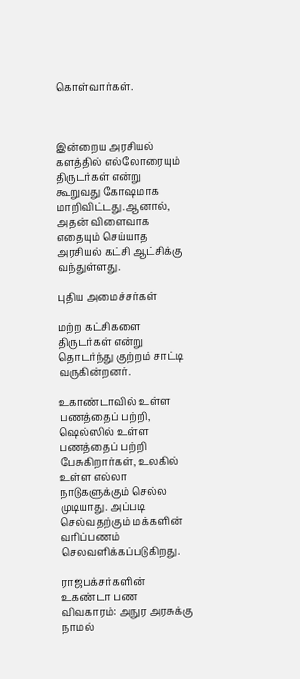கொள்வார்கள்.



இன்றைய அரசியல் களத்தில் எல்லோரையும் திருடர்கள் என்று கூறுவது கோஷமாக மாறிவிட்டது.ஆனால், அதன் விளைவாக எதையும் செய்யாத அரசியல் கட்சி ஆட்சிக்கு வந்துள்ளது.

புதிய அமைச்சர்கள்

மற்ற கட்சிகளை திருடர்கள் என்று தொடர்ந்து குற்றம் சாட்டி வருகின்றனர்.

உகாண்டாவில் உள்ள பணத்தைப் பற்றி, ஷெல்ஸில் உள்ள பணத்தைப் பற்றி பேசுகிறார்கள், உலகில் உள்ள எல்லா நாடுகளுக்கும் செல்ல முடியாது. அப்படி செல்வதற்கும் மக்களின் வரிப்பணம் செலவளிக்கப்படுகிறது.

ராஜபக்சர்களின் உகண்டா பண விவகாரம்: அநுர அரசுக்கு நாமல்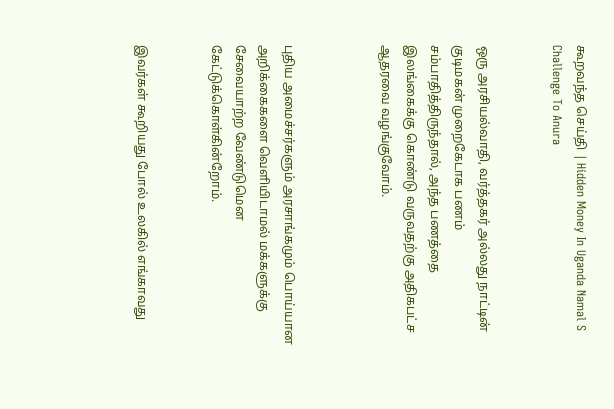கூறவந்த செய்தி | Hidden Money In Uganda Namal S Challenge To Anura


ஒரு அரசியல்வாதி, வர்த்தகர் அல்லது நாட்டின் குடிமகன் முறைகேடாக பணம் சம்பாதித்திருந்தால், அந்த பணத்தை இலங்கைக்கு கொண்டு வருவதற்கு அதிகபட்ச ஆதரவை வழங்குவோம்.



புதிய அமைச்சர்களும் அரசாங்கமும் பொய்யான அறிக்கைகளை வெளியிடாமல் மக்களுக்கு சேவையாற்ற வேண்டுமென கேட்டுக்கொள்கின்றோம்.


இவர்கள் கூறியது போல் உலகில் எங்காவது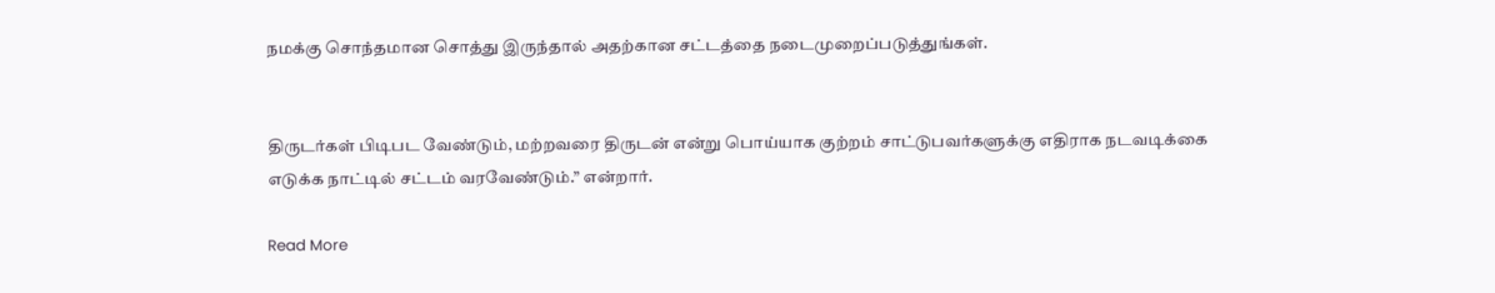நமக்கு சொந்தமான சொத்து இருந்தால் அதற்கான சட்டத்தை நடைமுறைப்படுத்துங்கள்.


திருடர்கள் பிடிபட வேண்டும், மற்றவரை திருடன் என்று பொய்யாக குற்றம் சாட்டுபவர்களுக்கு எதிராக நடவடிக்கை எடுக்க நாட்டில் சட்டம் வரவேண்டும்.” என்றார்.

Read More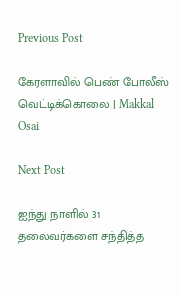Previous Post

கேரளாவில் பெண் போலீஸ் வெட்டிக்கொலை | Makkal Osai

Next Post

ஐந்து நாளில் 31 தலைவர்களை சந்தித்த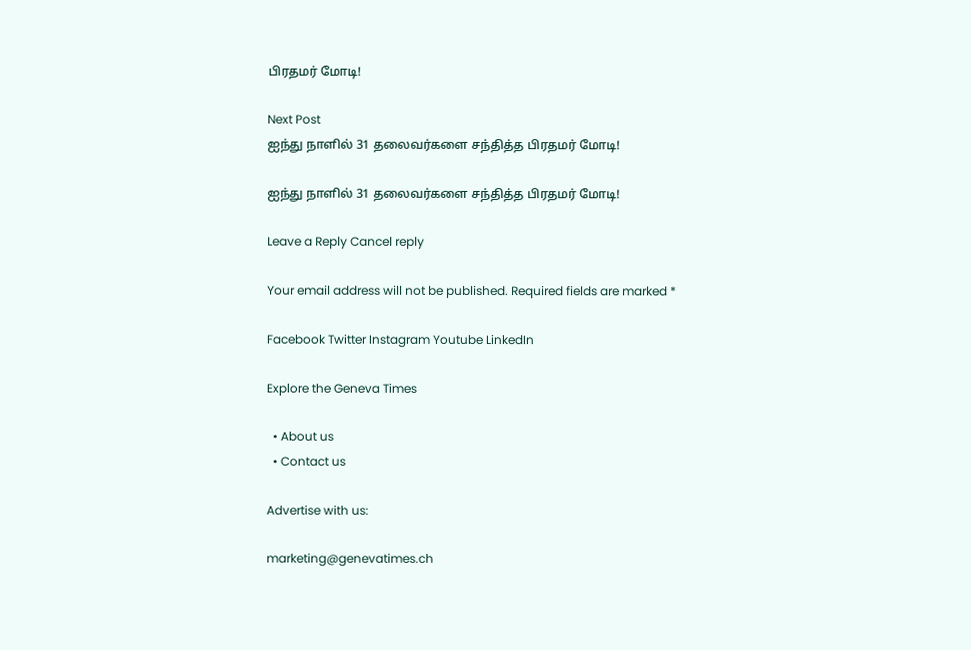பிரதமர் மோடி!

Next Post
ஐந்து நாளில் 31 தலைவர்களை சந்தித்த பிரதமர் மோடி!

ஐந்து நாளில் 31 தலைவர்களை சந்தித்த பிரதமர் மோடி!

Leave a Reply Cancel reply

Your email address will not be published. Required fields are marked *

Facebook Twitter Instagram Youtube LinkedIn

Explore the Geneva Times

  • About us
  • Contact us

Advertise with us:

marketing@genevatimes.ch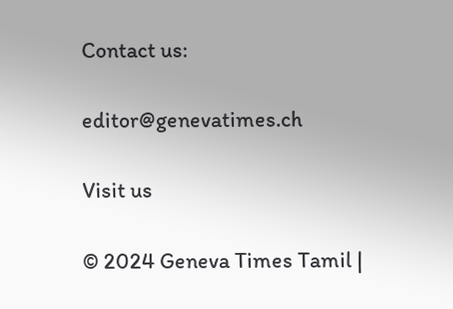Contact us:

editor@genevatimes.ch

Visit us

© 2024 Geneva Times Tamil |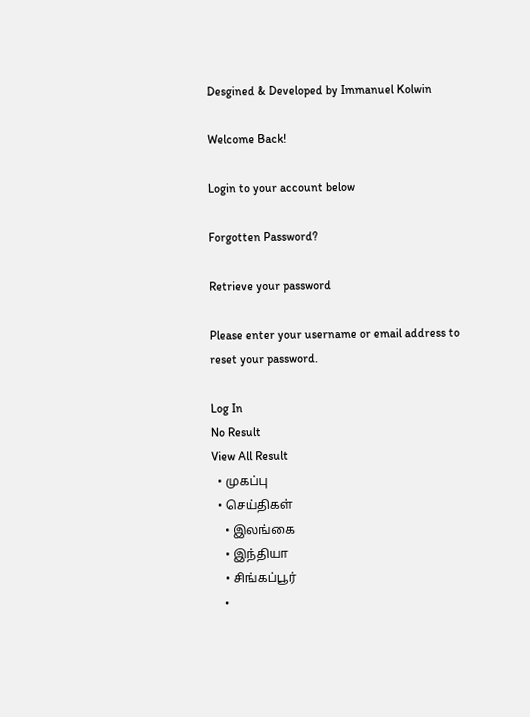Desgined & Developed by Immanuel Kolwin

Welcome Back!

Login to your account below

Forgotten Password?

Retrieve your password

Please enter your username or email address to reset your password.

Log In
No Result
View All Result
  • முகப்பு
  • செய்திகள்
    • இலங்கை
    • இந்தியா
    • சிங்கப்பூர்
    •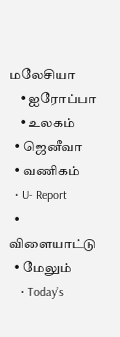மலேசியா
    • ஐரோப்பா
    • உலகம்
  • ஜெனீவா
  • வணிகம்
  • U- Report
  • விளையாட்டு
  • மேலும்
    • Today’s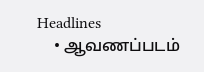Headlines
    • ஆவணப்படம்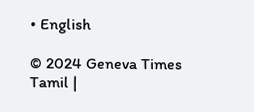• English

© 2024 Geneva Times Tamil |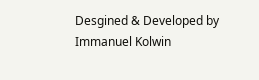Desgined & Developed by Immanuel Kolwin